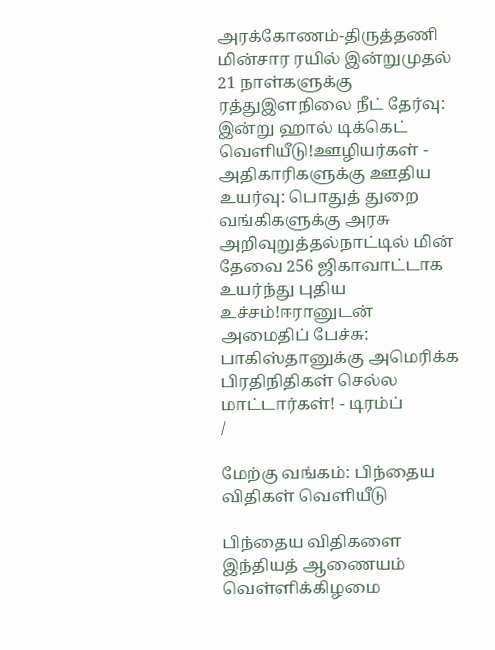அரக்கோணம்-திருத்தணி மின்சார ரயில் இன்றுமுதல் 21 நாள்களுக்கு ரத்துஇளநிலை நீட் தேர்வு: இன்று ஹால் டிக்கெட் வெளியீடு!ஊழியர்கள் - அதிகாரிகளுக்கு ஊதிய உயர்வு: பொதுத் துறை வங்கிகளுக்கு அரசு அறிவுறுத்தல்நாட்டில் மின் தேவை 256 ஜிகாவாட்டாக உயர்ந்து புதிய உச்சம்!ஈரானுடன் அமைதிப் பேச்சு: பாகிஸ்தானுக்கு அமெரிக்க பிரதிநிதிகள் செல்ல மாட்டார்கள்! - டிரம்ப்
/

மேற்கு வங்கம்: பிந்தைய விதிகள் வெளியீடு

பிந்தைய விதிகளை இந்தியத் ஆணையம் வெள்ளிக்கிழமை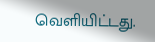வெளியிட்டது.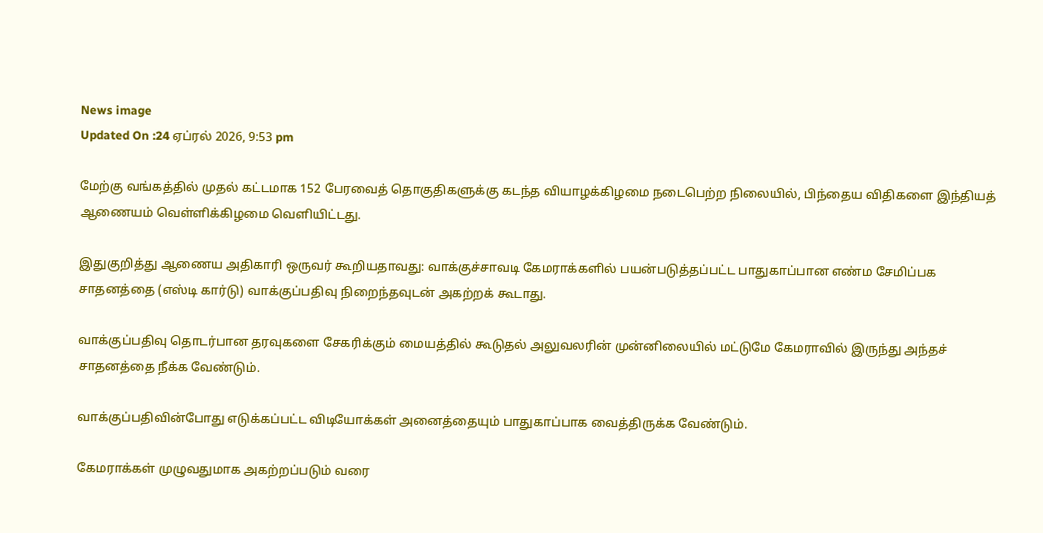News image
Updated On :24 ஏப்ரல் 2026, 9:53 pm

மேற்கு வங்கத்தில் முதல் கட்டமாக 152 பேரவைத் தொகுதிகளுக்கு கடந்த வியாழக்கிழமை நடைபெற்ற நிலையில், பிந்தைய விதிகளை இந்தியத் ஆணையம் வெள்ளிக்கிழமை வெளியிட்டது.

இதுகுறித்து ஆணைய அதிகாரி ஒருவர் கூறியதாவது: வாக்குச்சாவடி கேமராக்களில் பயன்படுத்தப்பட்ட பாதுகாப்பான எண்ம சேமிப்பக சாதனத்தை (எஸ்டி கார்டு) வாக்குப்பதிவு நிறைந்தவுடன் அகற்றக் கூடாது.

வாக்குப்பதிவு தொடர்பான தரவுகளை சேகரிக்கும் மையத்தில் கூடுதல் அலுவலரின் முன்னிலையில் மட்டுமே கேமராவில் இருந்து அந்தச் சாதனத்தை நீக்க வேண்டும்.

வாக்குப்பதிவின்போது எடுக்கப்பட்ட விடியோக்கள் அனைத்தையும் பாதுகாப்பாக வைத்திருக்க வேண்டும்.

கேமராக்கள் முழுவதுமாக அகற்றப்படும் வரை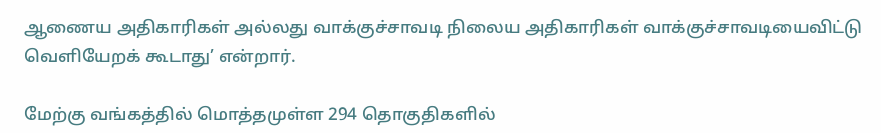ஆணைய அதிகாரிகள் அல்லது வாக்குச்சாவடி நிலைய அதிகாரிகள் வாக்குச்சாவடியைவிட்டு வெளியேறக் கூடாது’ என்றார்.

மேற்கு வங்கத்தில் மொத்தமுள்ள 294 தொகுதிகளில்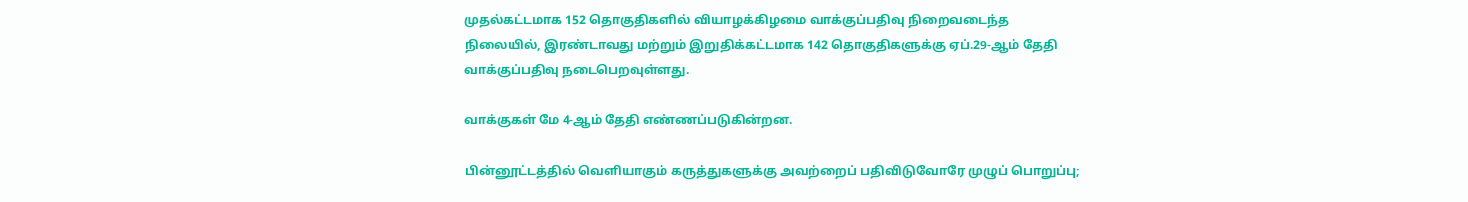முதல்கட்டமாக 152 தொகுதிகளில் வியாழக்கிழமை வாக்குப்பதிவு நிறைவடைந்த நிலையில், இரண்டாவது மற்றும் இறுதிக்கட்டமாக 142 தொகுதிகளுக்கு ஏப்.29-ஆம் தேதி வாக்குப்பதிவு நடைபெறவுள்ளது.

வாக்குகள் மே 4-ஆம் தேதி எண்ணப்படுகின்றன.

பின்னூட்டத்தில் வெளியாகும் கருத்துகளுக்கு அவற்றைப் பதிவிடுவோரே முழுப் பொறுப்பு;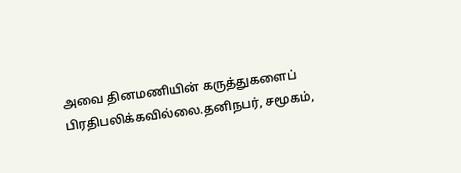அவை தினமணியின் கருத்துகளைப் பிரதிபலிக்கவில்லை.தனிநபர், சமூகம்,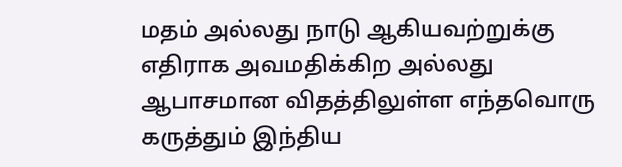மதம் அல்லது நாடு ஆகியவற்றுக்கு எதிராக அவமதிக்கிற அல்லது ஆபாசமான விதத்திலுள்ள எந்தவொரு கருத்தும் இந்திய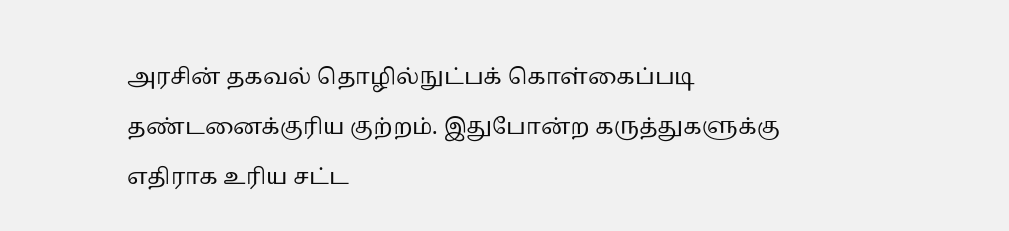அரசின் தகவல் தொழில்நுட்பக் கொள்கைப்படி தண்டனைக்குரிய குற்றம். இதுபோன்ற கருத்துகளுக்கு எதிராக உரிய சட்ட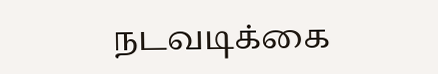நடவடிக்கை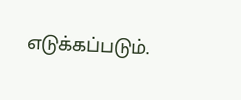எடுக்கப்படும்.